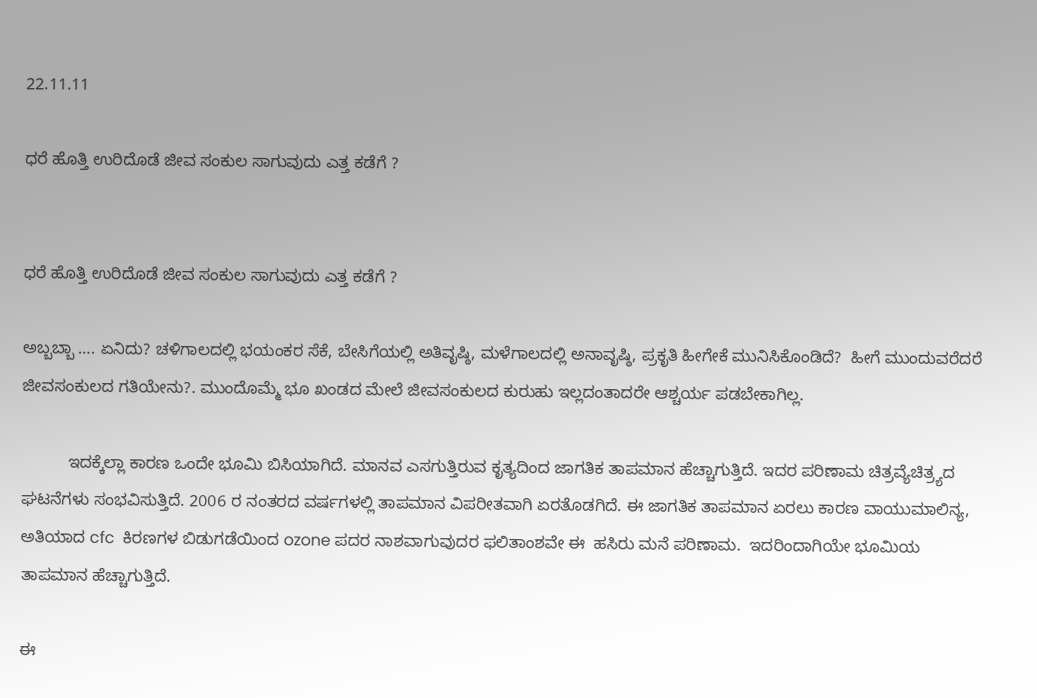22.11.11

ಧರೆ ಹೊತ್ತಿ ಉರಿದೊಡೆ ಜೀವ ಸಂಕುಲ ಸಾಗುವುದು ಎತ್ತ ಕಡೆಗೆ ?


ಧರೆ ಹೊತ್ತಿ ಉರಿದೊಡೆ ಜೀವ ಸಂಕುಲ ಸಾಗುವುದು ಎತ್ತ ಕಡೆಗೆ ?

ಅಬ್ಬಬ್ಬಾ …. ಏನಿದು? ಚಳಿಗಾಲದಲ್ಲಿ ಭಯಂಕರ ಸೆಕೆ, ಬೇಸಿಗೆಯಲ್ಲಿ ಅತಿವೃಷ್ಠಿ, ಮಳೆಗಾಲದಲ್ಲಿ ಅನಾವೃಷ್ಠಿ, ಪ್ರಕೃತಿ ಹೀಗೇಕೆ ಮುನಿಸಿಕೊಂಡಿದೆ?  ಹೀಗೆ ಮುಂದುವರೆದರೆ ಜೀವಸಂಕುಲದ ಗತಿಯೇನು?. ಮುಂದೊಮ್ಮೆ ಭೂ ಖಂಡದ ಮೇಲೆ ಜೀವಸಂಕುಲದ ಕುರುಹು ಇಲ್ಲದಂತಾದರೇ ಆಶ್ಚರ್ಯ ಪಡಬೇಕಾಗಿಲ್ಲ.

          ಇದಕ್ಕೆಲ್ಲಾ ಕಾರಣ ಒಂದೇ ಭೂಮಿ ಬಿಸಿಯಾಗಿದೆ. ಮಾನವ ಎಸಗುತ್ತಿರುವ ಕೃತ್ಯದಿಂದ ಜಾಗತಿಕ ತಾಪಮಾನ ಹೆಚ್ಚಾಗುತ್ತಿದೆ. ಇದರ ಪರಿಣಾಮ ಚಿತ್ರವ್ಯೆಚಿತ್ರ್ಯದ ಘಟನೆಗಳು ಸಂಭವಿಸುತ್ತಿದೆ. 2006 ರ ನಂತರದ ವರ್ಷಗಳಲ್ಲಿ ತಾಪಮಾನ ವಿಪರೀತವಾಗಿ ಏರತೊಡಗಿದೆ. ಈ ಜಾಗತಿಕ ತಾಪಮಾನ ಏರಲು ಕಾರಣ ವಾಯುಮಾಲಿನ್ಯ, ಅತಿಯಾದ cfc  ಕಿರಣಗಳ ಬಿಡುಗಡೆಯಿಂದ ozone ಪದರ ನಾಶವಾಗುವುದರ ಫಲಿತಾಂಶವೇ ಈ  ಹಸಿರು ಮನೆ ಪರಿಣಾಮ.  ಇದರಿಂದಾಗಿಯೇ ಭೂಮಿಯ ತಾಪಮಾನ ಹೆಚ್ಚಾಗುತ್ತಿದೆ.

ಈ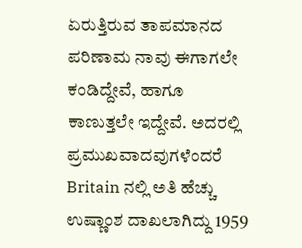ಏರುತ್ತಿರುವ ತಾಪಮಾನದ ಪರಿಣಾಮ ನಾವು ಈಗಾಗಲೇ ಕಂಡಿದ್ದೇವೆ, ಹಾಗೂ ಕಾಣುತ್ತಲೇ ಇದ್ದೇವೆ. ಅದರಲ್ಲಿ ಪ್ರಮುಖವಾದವುಗಳೆಂದರೆ Britain ನಲ್ಲಿ ಅತಿ ಹೆಚ್ಚು ಉಷ್ಣಾಂಶ ದಾಖಲಾಗಿದ್ದು 1959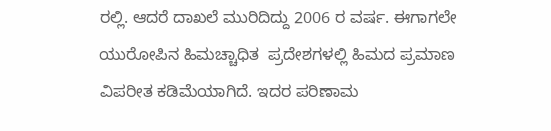ರಲ್ಲಿ. ಆದರೆ ದಾಖಲೆ ಮುರಿದಿದ್ದು 2006 ರ ವರ್ಷ. ಈಗಾಗಲೇ ಯುರೋಪಿನ ಹಿಮಚ್ಚಾಧಿತ  ಪ್ರದೇಶಗಳಲ್ಲಿ ಹಿಮದ ಪ್ರಮಾಣ ವಿಪರೀತ ಕಡಿಮೆಯಾಗಿದೆ. ಇದರ ಪರಿಣಾಮ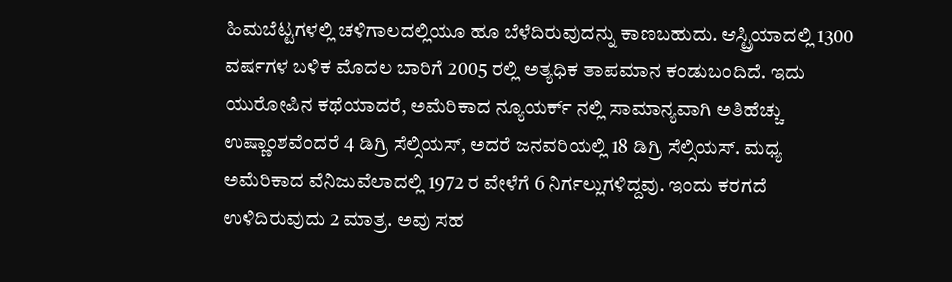ಹಿಮಬೆಟ್ಟಗಳಲ್ಲಿ ಚಳಿಗಾಲದಲ್ಲಿಯೂ ಹೂ ಬೆಳೆದಿರುವುದನ್ನು ಕಾಣಬಹುದು. ಆಸ್ಟ್ರಿಯಾದಲ್ಲಿ 1300 ವರ್ಷಗಳ ಬಳಿಕ ಮೊದಲ ಬಾರಿಗೆ 2005 ರಲ್ಲಿ ಅತ್ಯಧಿಕ ತಾಪಮಾನ ಕಂಡುಬಂದಿದೆ. ಇದು ಯುರೋಪಿನ ಕಥೆಯಾದರೆ, ಅಮೆರಿಕಾದ ನ್ಯೂಯರ್ಕ್ ನಲ್ಲಿ ಸಾಮಾನ್ಯವಾಗಿ ಅತಿಹೆಚ್ಚು ಉಷ್ಣಾಂಶವೆಂದರೆ 4 ಡಿಗ್ರಿ ಸೆಲ್ಸಿಯಸ್, ಅದರೆ ಜನವರಿಯಲ್ಲಿ 18 ಡಿಗ್ರಿ ಸೆಲ್ಸಿಯಸ್. ಮಧ್ಯ ಅಮೆರಿಕಾದ ವೆನಿಜುವೆಲಾದಲ್ಲಿ 1972 ರ ವೇಳೆಗೆ 6 ನಿರ್ಗಲ್ಲುಗಳಿದ್ದವು. ಇಂದು ಕರಗದೆ ಉಳಿದಿರುವುದು 2 ಮಾತ್ರ. ಅವು ಸಹ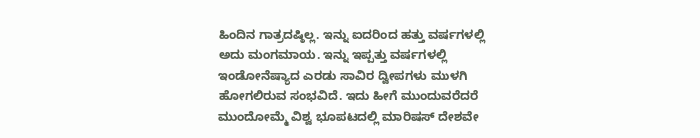ಹಿಂದಿನ ಗಾತ್ರದಷ್ಠಿಲ್ಲ. ಇನ್ನು ಐದರಿಂದ ಹತ್ತು ವರ್ಷಗಳಲ್ಲಿ ಅದು ಮಂಗಮಾಯ. ಇನ್ನು ಇಪ್ಪತ್ತು ವರ್ಷಗಳಲ್ಲಿ ಇಂಡೋನೆಷ್ಯಾದ ಎರಡು ಸಾವಿರ ದ್ವೀಪಗಳು ಮುಳಗಿ ಹೋಗಲಿರುವ ಸಂಭವಿದೆ. ಇದು ಹೀಗೆ ಮುಂದುವರೆದರೆ ಮುಂದೋಮ್ಮೆ ವಿಶ್ವ ಭೂಪಟದಲ್ಲಿ ಮಾರಿಷಸ್ ದೇಶವೇ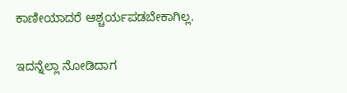ಕಾಣೀಯಾದರೆ ಆಶ್ಚರ್ಯಪಡಬೇಕಾಗಿಲ್ಲ.

ಇದನ್ನೆಲ್ಲಾ ನೋಡಿದಾಗ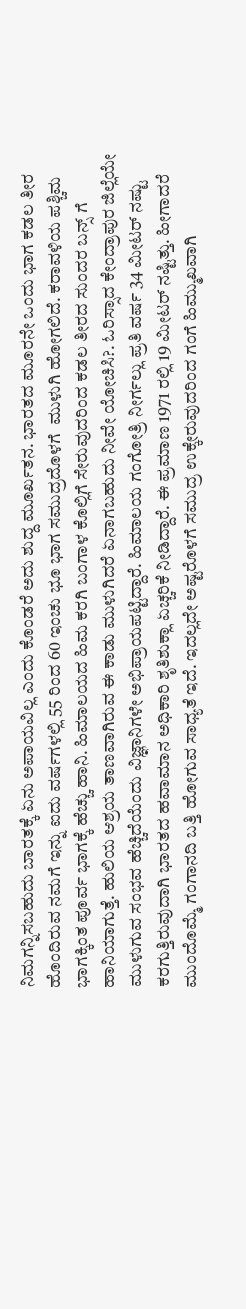ನಿಮಗನ್ನಿಸಬಹುದು ಬಾರತಕ್ಕೆ ಏನು ಅಪಾಯವಿಲ್ಲ ಎಂದು ಕೊಂಡರೆ ಅದು ಶುದ್ದ ಮೂರ್ಖತನ. ಭಾರತದ ಮೂರನೇ ಒಂದು ಭಾಗ ಕಡಲ ತೀರ ಹೊಂದಿರುವ ನಮಗೆ ಇನ್ನು ಐದು ವರ್ಷಗಳಲ್ಲಿ 55 ರಿಂದ 60 ಇಂಚು ಭೂ ಭಾಗ ಸಮುದ್ರದೊಳಗೆ  ಮುಳುಗಿ ಹೋಗಲಿದೆ. ಕರಾವಳಿಯ ಪಶ್ಚಿಮ ಭಾಗಕ್ಕಿಂತ ಪೂರ್ವ ಭಾಗಕ್ಕೆ ಹೆಚ್ಚು ಹಾನಿ. ಹಿಮಾಲಯದ ಹಿಮ ಕರಗಿ ಬಂಗಾಳ ಕೊಲ್ಲಿಗೆ ಸೇರುವುದರಿಂದ ಕಡಲ ತೀರದ ಸುಂದರ ಬನ್ಸ್ ಗೆ ಹಾನಿಯಾಗುತ್ತೆ. ಹುಲಿಯ ಆಶ್ರಯ ತಾಣವಾಗಿರುವ ಈ ಕಾಡು ಮುಳುಗಿದರೆ ಏನಾಗಬಹುದು ನೀವೇ ಯೋಚಿಸಿ?. ಓರಿಸ್ಸಾದ ಕೇಂದ್ರಾಪುರ ಜಿಲ್ಲೆಯೇ ಮುಳುಗುವ ಸಂಭವ ಹೆಚ್ಚಿದೆಯೆಂದು ವಿಜ್ಞಾನಿಗಳೇ ಅಭಿಪ್ರಾಯಪಟ್ಟಿದ್ದಾರೆ. ಹಿಮಾಲಯ ಗಂಗೋತ್ರಿ ನೀರ್ಗಲ್ಲು ಪ್ರತಿ ವರ್ಷ 34 ಮೀಟರ್ ನಷ್ಟು ಕರಗುತ್ತಿರುವುದಾಗಿ ಭಾರತದ ಹವಾಮಾನ ಅಧಿಕಾರಿ ಶೃತಿಶುಕ್ಲಾ ಏಚ್ಚರಿಕೆ ನೀಡಿದ್ದಾರೆ. ಈ ಪ್ರಮಾಣ 1971 ರಲ್ಲಿ 19 ಮೀಟರ್ ನಷ್ಟಿತ್ತು. ಹೀಗಾದರೆ ಮುಂದೊಮ್ಮೆ ಗಂಗಾನದಿ ಬತ್ತಿ ಹೋಗುವ ಸಾಧ್ಯತೆ ಇದೆ. ಇದಲ್ಲದೇ ಅಷ್ಟರೊಳಗೆ ಸಮುದ್ರ ಉಕ್ಕೇರುವುದರಿಂದ ಗಂಗೆ ಹಿಮ್ಮುಖವಾಗಿ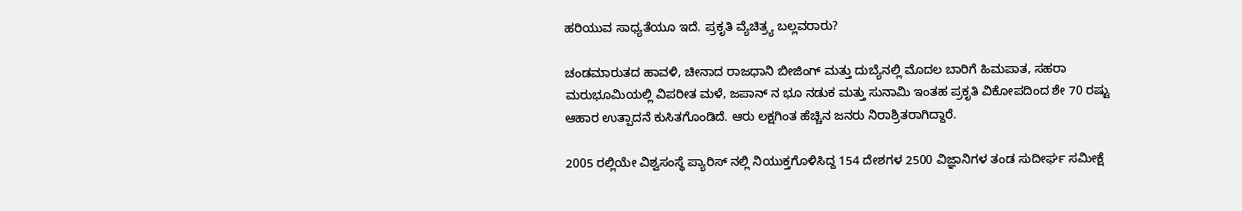ಹರಿಯುವ ಸಾಧ್ಯತೆಯೂ ಇದೆ. ಪ್ರಕೃತಿ ವ್ಯೆಚಿತ್ರ್ಯ ಬಲ್ಲವರಾರು?

ಚಂಡಮಾರುತದ ಹಾವಳಿ, ಚೀನಾದ ರಾಜಧಾನಿ ಬೀಜಿಂಗ್ ಮತ್ತು ದುಬ್ಯೆನಲ್ಲಿ ಮೊದಲ ಬಾರಿಗೆ ಹಿಮಪಾತ, ಸಹರಾ ಮರುಭೂಮಿಯಲ್ಲಿ ವಿಪರೀತ ಮಳೆ, ಜಪಾನ್ ನ ಭೂ ನಡುಕ ಮತ್ತು ಸುನಾಮಿ ಇಂತಹ ಪ್ರಕೃತಿ ವಿಕೋಪದಿಂದ ಶೇ 70 ರಷ್ಟು ಆಹಾರ ಉತ್ಪಾದನೆ ಕುಸಿತಗೊಂಡಿದೆ. ಆರು ಲಕ್ಷಗಿಂತ ಹೆಚ್ಚಿನ ಜನರು ನಿರಾಶ್ರಿತರಾಗಿದ್ದಾರೆ.

2005 ರಲ್ಲಿಯೇ ವಿಶ್ವಸಂಸ್ಥೆ ಪ್ಯಾರಿಸ್ ನಲ್ಲಿ ನಿಯುಕ್ತಗೊಳಿಸಿದ್ದ 154 ದೇಶಗಳ 2500 ವಿಜ್ಞಾನಿಗಳ ತಂಡ ಸುದೀರ್ಘ ಸಮೀಕ್ಷೆ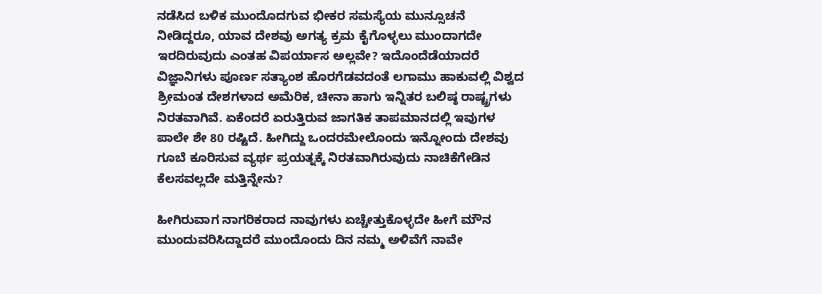ನಡೆಸಿದ ಬಳಿಕ ಮುಂದೊದಗುವ ಭೀಕರ ಸಮಸ್ಯೆಯ ಮುನ್ಸೂಚನೆ ನೀಡಿದ್ದರೂ, ಯಾವ ದೇಶವು ಅಗತ್ಯ ಕ್ರಮ ಕೈಗೊಳ್ಳಲು ಮುಂದಾಗದೇ ಇರದಿರುವುದು ಎಂತಹ ವಿಪರ್ಯಾಸ ಅಲ್ಲವೇ? ಇದೊಂದೆಡೆಯಾದರೆ ವಿಜ್ಞಾನಿಗಳು ಪೂರ್ಣ ಸತ್ಯಾಂಶ ಹೊರಗೆಡವದಂತೆ ಲಗಾಮು ಹಾಕುವಲ್ಲಿ ವಿಶ್ವದ ಶ್ರೀಮಂತ ದೇಶಗಳಾದ ಅಮೆರಿಕ, ಚೀನಾ ಹಾಗು ಇನ್ನಿತರ ಬಲಿಷ್ಠ ರಾಷ್ಟ್ರಗಳು ನಿರತವಾಗಿವೆ. ಏಕೆಂದರೆ ಏರುತ್ತಿರುವ ಜಾಗತಿಕ ತಾಪಮಾನದಲ್ಲಿ ಇವುಗಳ ಪಾಲೇ ಶೇ 80 ರಷ್ಟಿದೆ. ಹೀಗಿದ್ದು ಒಂದರಮೇಲೊಂದು ಇನ್ನೋಂದು ದೇಶವು ಗೂಬೆ ಕೂರಿಸುವ ವ್ಯರ್ಥ ಪ್ರಯತ್ನಕ್ಕೆ ನಿರತವಾಗಿರುವುದು ನಾಚಿಕೆಗೇಡಿನ ಕೆಲಸವಲ್ಲದೇ ಮತ್ತಿನ್ನೇನು?

ಹೀಗಿರುವಾಗ ನಾಗರಿಕರಾದ ನಾವುಗಳು ಏಚ್ಚೇತ್ತುಕೊಳ್ಳದೇ ಹೀಗೆ ಮೌನ ಮುಂದುವರಿಸಿದ್ದಾದರೆ ಮುಂದೊಂದು ದಿನ ನಮ್ಮ ಅಳಿವೆಗೆ ನಾವೇ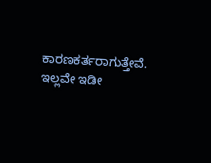ಕಾರಣಕರ್ತರಾಗುತ್ತೇವೆ.  ಇಲ್ಲವೇ ಇಡೀ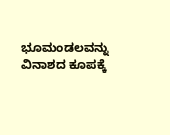ಭೂಮಂಡಲವನ್ನು ವಿನಾಶದ ಕೂಪಕ್ಕೆ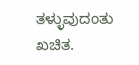ತಳ್ಳುವುದಂತು  ಖಚಿತ.